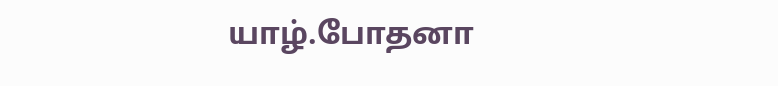யாழ்.போதனா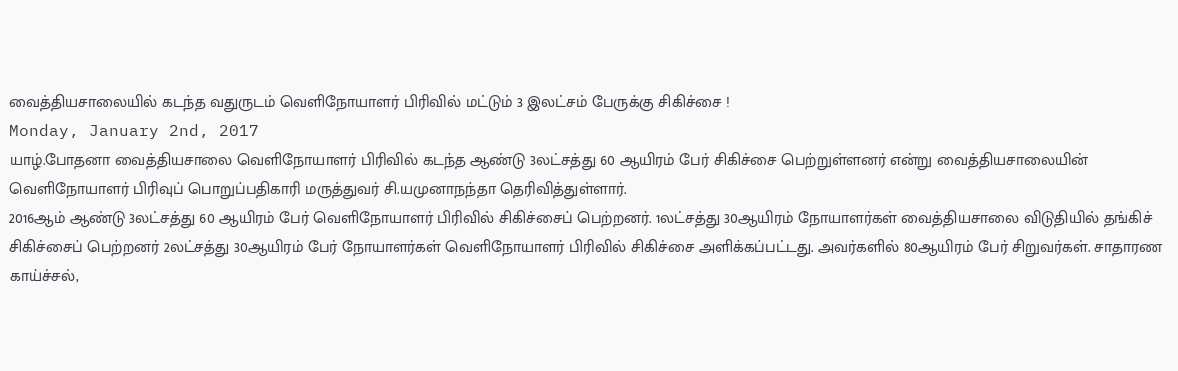வைத்தியசாலையில் கடந்த வதுருடம் வெளிநோயாளர் பிரிவில் மட்டும் 3 இலட்சம் பேருக்கு சிகிச்சை !
Monday, January 2nd, 2017
யாழ்.போதனா வைத்தியசாலை வெளிநோயாளர் பிரிவில் கடந்த ஆண்டு 3லட்சத்து 60 ஆயிரம் பேர் சிகிச்சை பெற்றுள்ளனர் என்று வைத்தியசாலையின் வெளிநோயாளர் பிரிவுப் பொறுப்பதிகாரி மருத்துவர் சி.யமுனாநந்தா தெரிவித்துள்ளார்.
2016ஆம் ஆண்டு 3லட்சத்து 60 ஆயிரம் பேர் வெளிநோயாளர் பிரிவில் சிகிச்சைப் பெற்றனர். 1லட்சத்து 30ஆயிரம் நோயாளர்கள் வைத்தியசாலை விடுதியில் தங்கிச் சிகிச்சைப் பெற்றனர் 2லட்சத்து 30ஆயிரம் பேர் நோயாளர்கள் வெளிநோயாளர் பிரிவில் சிகிச்சை அளிக்கப்பட்டது. அவர்களில் 80ஆயிரம் பேர் சிறுவர்கள். சாதாரண காய்ச்சல்,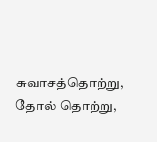சுவாசத்தொற்று, தோல் தொற்று,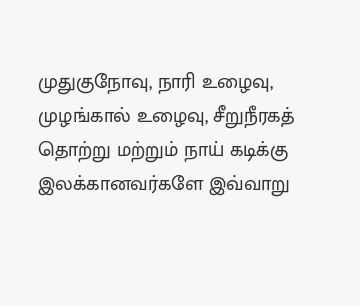முதுகுநோவு, நாரி உழைவு, முழங்கால் உழைவு, சீறுநீரகத் தொற்று மற்றும் நாய் கடிக்கு இலக்கானவர்களே இவ்வாறு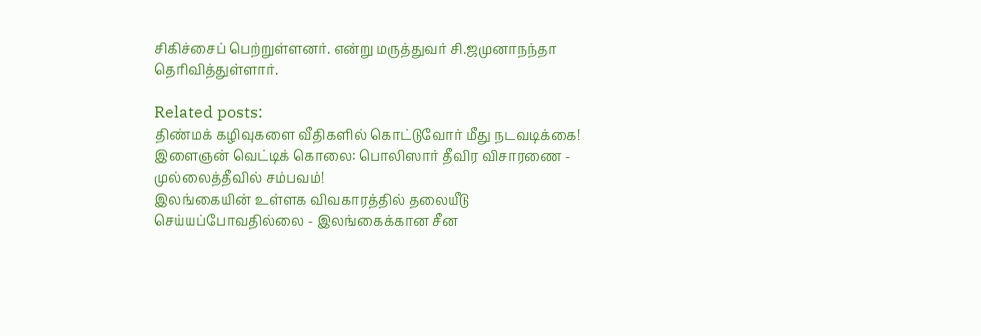சிகிச்சைப் பெற்றுள்ளனர். என்று மருத்துவர் சி.ஜமுனாநந்தா தெரிவித்துள்ளார்.

Related posts:
திண்மக் கழிவுகளை வீதிகளில் கொட்டுவோர் மீது நடவடிக்கை!
இளைஞன் வெட்டிக் கொலை: பொலிஸார் தீவிர விசாரணை - முல்லைத்தீவில் சம்பவம்!
இலங்கையின் உள்ளக விவகாரத்தில் தலையீடு செய்யப்போவதில்லை - இலங்கைக்கான சீன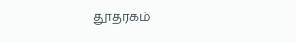தூதரகம்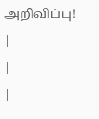அறிவிப்பு!
|
|
|